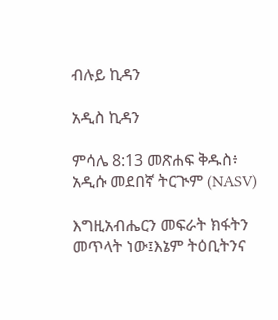ብሉይ ኪዳን

አዲስ ኪዳን

ምሳሌ 8:13 መጽሐፍ ቅዱስ፥ አዲሱ መደበኛ ትርጒም (NASV)

እግዚአብሔርን መፍራት ክፋትን መጥላት ነው፤እኔም ትዕቢትንና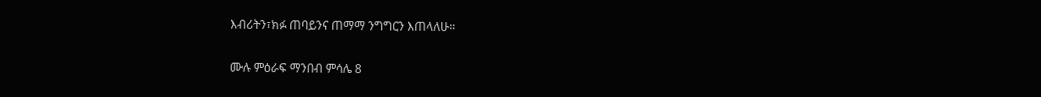እብሪትን፣ክፉ ጠባይንና ጠማማ ንግግርን እጠላለሁ።

ሙሉ ምዕራፍ ማንበብ ምሳሌ 8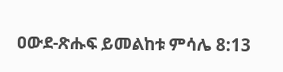ዐውደ-ጽሑፍ ይመልከቱ ምሳሌ 8:13